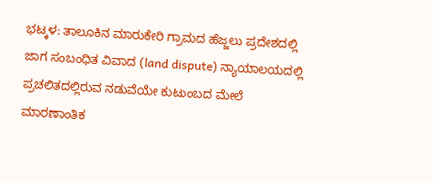ಭಟ್ಕಳ: ತಾಲೂಕಿನ ಮಾರುಕೇರಿ ಗ್ರಾಮದ ಹೆಜ್ಜಲು ಪ್ರದೇಶದಲ್ಲಿ ಜಾಗ ಸಂಬಂಧಿತ ವಿವಾದ (land dispute) ನ್ಯಾಯಾಲಯದಲ್ಲಿ ಪ್ರಚಲಿತದಲ್ಲಿರುವ ನಡುವೆಯೇ ಕುಟುಂಬದ ಮೇಲೆ ಮಾರಣಾಂತಿಕ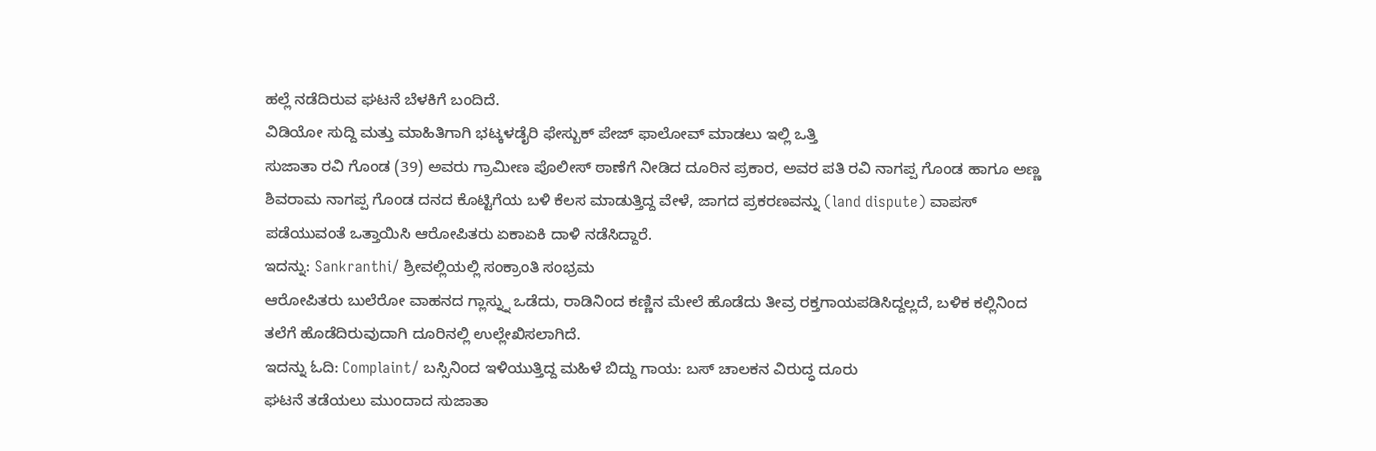ಹಲ್ಲೆ ನಡೆದಿರುವ ಘಟನೆ ಬೆಳಕಿಗೆ ಬಂದಿದೆ.
ವಿಡಿಯೋ ಸುದ್ದಿ ಮತ್ತು ಮಾಹಿತಿಗಾಗಿ ಭಟ್ಕಳಡೈರಿ ಫೇಸ್ಬುಕ್ ಪೇಜ್ ಫಾಲೋವ್ ಮಾಡಲು ಇಲ್ಲಿ ಒತ್ತಿ
ಸುಜಾತಾ ರವಿ ಗೊಂಡ (39) ಅವರು ಗ್ರಾಮೀಣ ಪೊಲೀಸ್ ಠಾಣೆಗೆ ನೀಡಿದ ದೂರಿನ ಪ್ರಕಾರ, ಅವರ ಪತಿ ರವಿ ನಾಗಪ್ಪ ಗೊಂಡ ಹಾಗೂ ಅಣ್ಣ ಶಿವರಾಮ ನಾಗಪ್ಪ ಗೊಂಡ ದನದ ಕೊಟ್ಟಿಗೆಯ ಬಳಿ ಕೆಲಸ ಮಾಡುತ್ತಿದ್ದ ವೇಳೆ, ಜಾಗದ ಪ್ರಕರಣವನ್ನು (land dispute) ವಾಪಸ್ ಪಡೆಯುವಂತೆ ಒತ್ತಾಯಿಸಿ ಆರೋಪಿತರು ಏಕಾಏಕಿ ದಾಳಿ ನಡೆಸಿದ್ದಾರೆ.
ಇದನ್ನು: Sankranthi/ ಶ್ರೀವಲ್ಲಿಯಲ್ಲಿ ಸಂಕ್ರಾಂತಿ ಸಂಭ್ರಮ
ಆರೋಪಿತರು ಬುಲೆರೋ ವಾಹನದ ಗ್ಲಾಸ್ನ್ನು ಒಡೆದು, ರಾಡಿನಿಂದ ಕಣ್ಣಿನ ಮೇಲೆ ಹೊಡೆದು ತೀವ್ರ ರಕ್ತಗಾಯಪಡಿಸಿದ್ದಲ್ಲದೆ, ಬಳಿಕ ಕಲ್ಲಿನಿಂದ ತಲೆಗೆ ಹೊಡೆದಿರುವುದಾಗಿ ದೂರಿನಲ್ಲಿ ಉಲ್ಲೇಖಿಸಲಾಗಿದೆ.
ಇದನ್ನು ಓದಿ: Complaint/ ಬಸ್ಸಿನಿಂದ ಇಳಿಯುತ್ತಿದ್ದ ಮಹಿಳೆ ಬಿದ್ದು ಗಾಯ: ಬಸ್ ಚಾಲಕನ ವಿರುದ್ಧ ದೂರು
ಘಟನೆ ತಡೆಯಲು ಮುಂದಾದ ಸುಜಾತಾ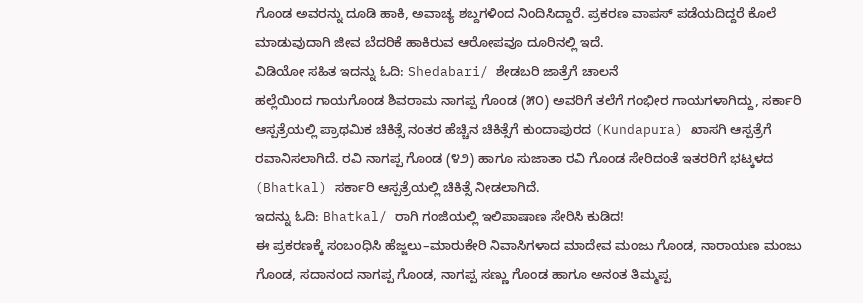ಗೊಂಡ ಅವರನ್ನು ದೂಡಿ ಹಾಕಿ, ಅವಾಚ್ಯ ಶಬ್ದಗಳಿಂದ ನಿಂದಿಸಿದ್ದಾರೆ. ಪ್ರಕರಣ ವಾಪಸ್ ಪಡೆಯದಿದ್ದರೆ ಕೊಲೆ ಮಾಡುವುದಾಗಿ ಜೀವ ಬೆದರಿಕೆ ಹಾಕಿರುವ ಆರೋಪವೂ ದೂರಿನಲ್ಲಿ ಇದೆ.
ವಿಡಿಯೋ ಸಹಿತ ಇದನ್ನು ಓದಿ: Shedabari/ ಶೇಡಬರಿ ಜಾತ್ರೆಗೆ ಚಾಲನೆ
ಹಲ್ಲೆಯಿಂದ ಗಾಯಗೊಂಡ ಶಿವರಾಮ ನಾಗಪ್ಪ ಗೊಂಡ (೫೦) ಅವರಿಗೆ ತಲೆಗೆ ಗಂಭೀರ ಗಾಯಗಳಾಗಿದ್ದು, ಸರ್ಕಾರಿ ಆಸ್ಪತ್ರೆಯಲ್ಲಿ ಪ್ರಾಥಮಿಕ ಚಿಕಿತ್ಸೆ ನಂತರ ಹೆಚ್ಚಿನ ಚಿಕಿತ್ಸೆಗೆ ಕುಂದಾಪುರದ (Kundapura) ಖಾಸಗಿ ಆಸ್ಪತ್ರೆಗೆ ರವಾನಿಸಲಾಗಿದೆ. ರವಿ ನಾಗಪ್ಪ ಗೊಂಡ (೪೨) ಹಾಗೂ ಸುಜಾತಾ ರವಿ ಗೊಂಡ ಸೇರಿದಂತೆ ಇತರರಿಗೆ ಭಟ್ಕಳದ (Bhatkal) ಸರ್ಕಾರಿ ಆಸ್ಪತ್ರೆಯಲ್ಲಿ ಚಿಕಿತ್ಸೆ ನೀಡಲಾಗಿದೆ.
ಇದನ್ನು ಓದಿ: Bhatkal/ ರಾಗಿ ಗಂಜಿಯಲ್ಲಿ ಇಲಿಪಾಷಾಣ ಸೇರಿಸಿ ಕುಡಿದ!
ಈ ಪ್ರಕರಣಕ್ಕೆ ಸಂಬಂಧಿಸಿ ಹೆಜ್ಜಲು–ಮಾರುಕೇರಿ ನಿವಾಸಿಗಳಾದ ಮಾದೇವ ಮಂಜು ಗೊಂಡ, ನಾರಾಯಣ ಮಂಜು ಗೊಂಡ, ಸದಾನಂದ ನಾಗಪ್ಪ ಗೊಂಡ, ನಾಗಪ್ಪ ಸಣ್ಣು ಗೊಂಡ ಹಾಗೂ ಅನಂತ ತಿಮ್ಮಪ್ಪ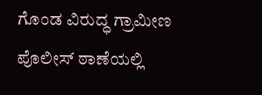ಗೊಂಡ ವಿರುದ್ಧ ಗ್ರಾಮೀಣ ಪೊಲೀಸ್ ಠಾಣೆಯಲ್ಲಿ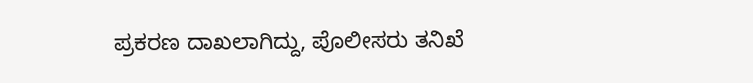ಪ್ರಕರಣ ದಾಖಲಾಗಿದ್ದು, ಪೊಲೀಸರು ತನಿಖೆ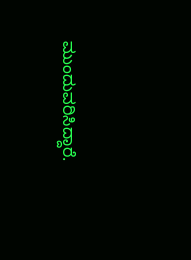ಮುಂದುವರಿಸಿದ್ದಾರೆ.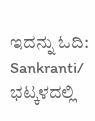ಇದನ್ನು ಓದಿ: Sankranti/ ಭಟ್ಕಳದಲ್ಲಿ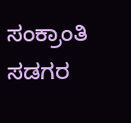ಸಂಕ್ರಾಂತಿ ಸಡಗರ